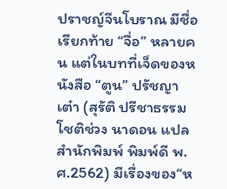ปราชญ์จีนโบราณ มีชื่อเรียกท้าย “จื่อ” หลายคน แต่ในบทที่เจ็ดของหนังสือ “ตูน” ปรัชญาเต๋า (สุรัติ ปรีชาธรรม โชติช่วง นาดอน แปล สำนักพิมพ์ พิมพ์ดี พ.ศ.2562) มีเรื่องของ“ห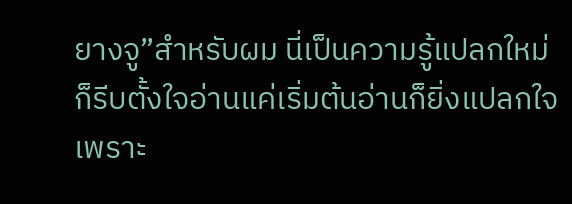ยางจู”สำหรับผม นี่เป็นความรู้แปลกใหม่ ก็รีบตั้งใจอ่านแค่เริ่มต้นอ่านก็ยิ่งแปลกใจ เพราะ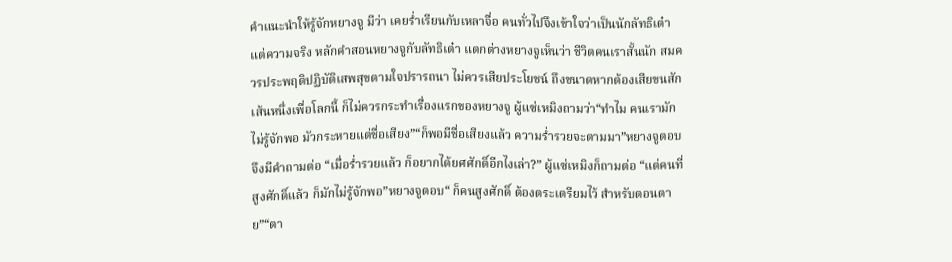คำแนะนำให้รู้จักหยางจู มีว่า เคยร่ำเรียนกับเหลาจื่อ คนทั่วไปจึงเข้าใจว่าเป็นนักลัทธิเต๋า แต่ความจริง หลักคำสอนหยางจูกับลัทธิเต๋า แตกต่างหยางจูเห็นว่า ชีวิตคนเราสั้นนัก สมควรประพฤติปฏิบัติเสพสุขตามใจปรารถนา ไม่ควรเสียประโยชน์ ถึงขนาดหากต้องเสียขนสักเส้นหนึ่งเพื่อโลกนี้ ก็ไม่ควรกระทำเรื่องแรกของหยางจู ผู้แซ่เหมิงถามว่า“ทำไม คนเรามักไม่รู้จักพอ มัวกระหายแต่ชื่อเสียง”“ก็พอมีชื่อเสียงแล้ว ความร่ำรวยจะตามมา”หยางจูตอบ จึงมีคำถามต่อ “เมื่อร่ำรวยแล้ว ก็อยากได้ยศศักดิ์อีกไงเล่า?” ผู้แซ่เหมิงก็ถามต่อ “แต่คนที่สูงศักดิ์แล้ว ก็มักไม่รู้จักพอ”หยางจูตอบ“ ก็คนสูงศักดิ์ ต้องตระเตรียมไว้ สำหรับตอนตาย”“ตา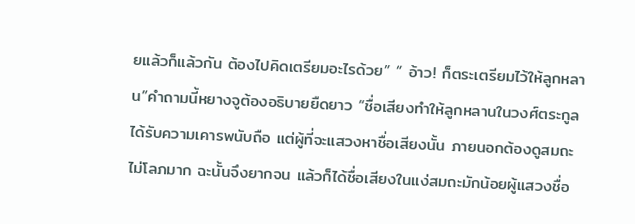ยแล้วก็แล้วกัน ต้องไปคิดเตรียมอะไรด้วย” “ อ้าว! ก็ตระเตรียมไว้ให้ลูกหลาน”คำถามนี้หยางจูต้องอธิบายยืดยาว “ชื่อเสียงทำให้ลูกหลานในวงศ์ตระกูล ได้รับความเคารพนับถือ แต่ผู้ที่จะแสวงหาชื่อเสียงนั้น ภายนอกต้องดูสมถะ ไม่โลภมาก ฉะนั้นจึงยากจน แล้วก็ได้ชื่อเสียงในแง่สมถะมักน้อยผู้แสวงชื่อ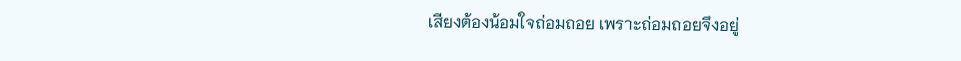เสียงต้องน้อมใจถ่อมถอย เพราะถ่อมถอยจึงอยู่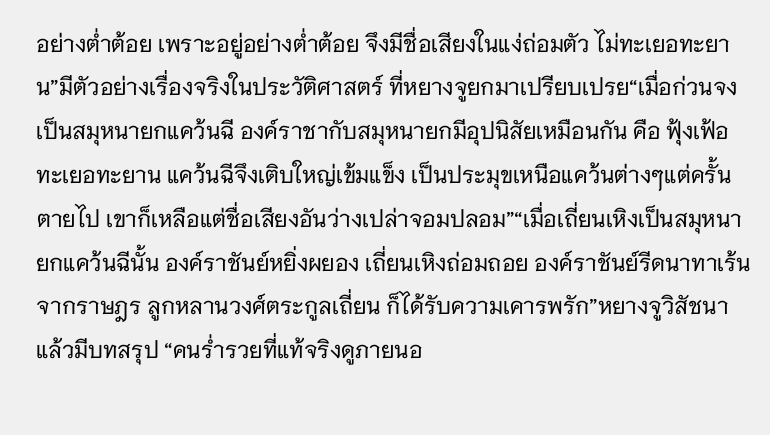อย่างต่ำต้อย เพราะอยู่อย่างต่ำต้อย จึงมีชื่อเสียงในแง่ถ่อมตัว ไม่ทะเยอทะยาน”มีตัวอย่างเรื่องจริงในประวัติศาสตร์ ที่หยางจูยกมาเปรียบเปรย“เมื่อก่วนจง เป็นสมุหนายกแคว้นฉี องค์ราชากับสมุหนายกมีอุปนิสัยเหมือนกัน คือ ฟุ้งเฟ้อทะเยอทะยาน แคว้นฉีจึงเติบใหญ่เข้มแข็ง เป็นประมุขเหนือแคว้นต่างๆแต่ครั้นตายไป เขาก็เหลือแต่ชื่อเสียงอันว่างเปล่าจอมปลอม”“เมื่อเถี่ยนเหิงเป็นสมุหนายกแคว้นฉีนั้น องค์ราชันย์หยิ่งผยอง เถี่ยนเหิงถ่อมถอย องค์ราชันย์รีดนาทาเร้นจากราษฎร ลูกหลานวงศ์ตระกูลเถี่ยน ก็ได้รับความเคารพรัก”หยางจูวิสัชนาแล้วมีบทสรุป “คนร่ำรวยที่แท้จริงดูภายนอ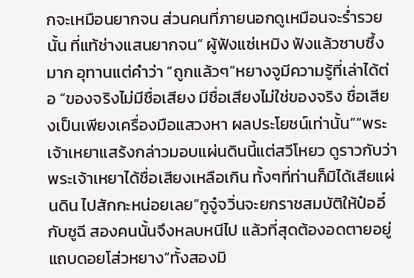กจะเหมือนยากจน ส่วนคนที่ภายนอกดูเหมือนจะร่ำรวยนั้น ที่แท้ช่างแสนยากจน” ผู้ฟังแซ่เหมิง ฟังแล้วซาบซึ้งมาก อุทานแต่คำว่า “ถูกแล้วๆ”หยางจูมีความรู้ที่เล่าได้ต่อ “ของจริงไม่มีชื่อเสียง มีชื่อเสียงไม่ใช่ของจริง ชื่อเสียงเป็นเพียงเครื่องมือแสวงหา ผลประโยชน์เท่านั้น”“พระเจ้าเหยาแสร้งกล่าวมอบแผ่นดินนี้แต่สวีโหยว ดูราวกับว่า พระเจ้าเหยาได้ชื่อเสียงเหลือเกิน ทั้งๆที่ท่านก็มิได้เสียแผ่นดิน ไปสักกะหน่อยเลย”กูจู๋จวิ่นจะยกราชสมบัติให้ป๋ออี๋กับซูฉี สองคนนั้นจึงหลบหนีไป แล้วที่สุดต้องอดตายอยู่แถบดอยโส่วหยาง“ทั้งสองมิ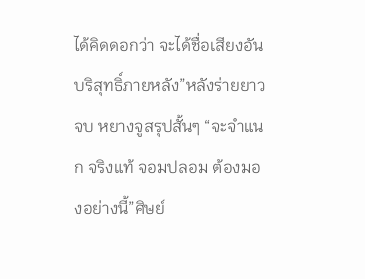ได้คิดดอกว่า จะได้ชื่อเสียงอันบริสุทธิ์ภายหลัง”หลังร่ายยาวจบ หยางจูสรุปสั้นๆ “จะจำแนก จริงแท้ จอมปลอม ต้องมองอย่างนี้”ศิษย์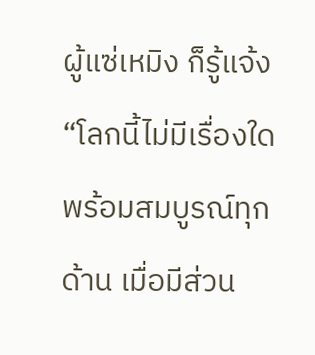ผู้แซ่เหมิง ก็รู้แจ้ง “โลกนี้ไม่มีเรื่องใดพร้อมสมบูรณ์ทุกด้าน เมื่อมีส่วน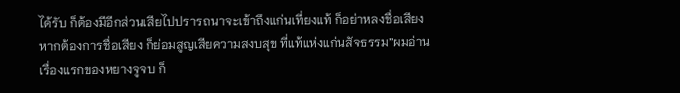ได้รับ ก็ต้องมีอีกส่วนเสียไปปรารถนาจะเข้าถึงแก่นเที่ยงแท้ ก็อย่าหลงชื่อเสียง หากต้องการชื่อเสียง ก็ย่อมสูญเสียความสงบสุข ที่แท้แห่งแก่นสัจธรรม”ผมอ่านเรื่องแรกของหยางจูจบ ก็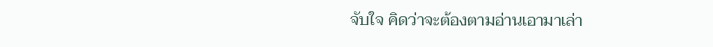จับใจ คิดว่าจะต้องตามอ่านเอามาเล่า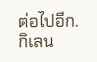ต่อไปอีก.กิเลน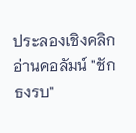ประลองเชิงคลิกอ่านคอลัมน์ "ชักธงรบ"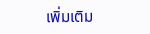เพิ่มเติม